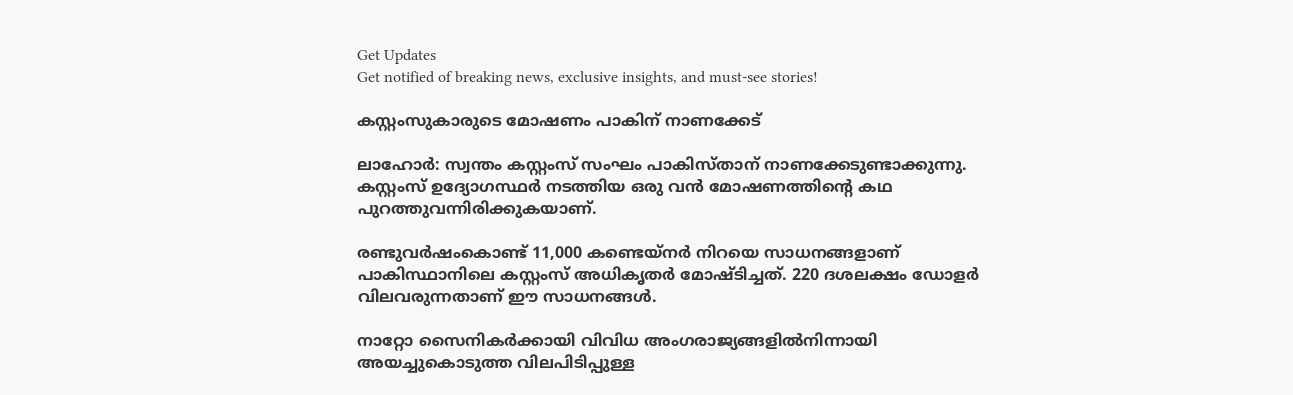Get Updates
Get notified of breaking news, exclusive insights, and must-see stories!

കസ്റ്റംസുകാരുടെ മോഷണം പാകിന് നാണക്കേട്

ലാഹോര്‍: സ്വന്തം കസ്റ്റംസ് സംഘം പാകിസ്താന് നാണക്കേടുണ്ടാക്കുന്നു. കസ്റ്റംസ് ഉദ്യോഗസ്ഥര്‍ നടത്തിയ ഒരു വന്‍ മോഷണത്തിന്റെ കഥ പുറത്തുവന്നിരിക്കുകയാണ്.

രണ്ടുവര്‍ഷംകൊണ്ട് 11,000 കണ്ടെയ്‌നര്‍ നിറയെ സാധനങ്ങളാണ് പാകിസ്ഥാനിലെ കസ്റ്റംസ് അധികൃതര്‍ മോഷ്ടിച്ചത്. 220 ദശലക്ഷം ഡോളര്‍ വിലവരുന്നതാണ് ഈ സാധനങ്ങള്‍.

നാറ്റോ സൈനികര്‍ക്കായി വിവിധ അംഗരാജ്യങ്ങളില്‍നിന്നായി അയച്ചുകൊടുത്ത വിലപിടിപ്പുള്ള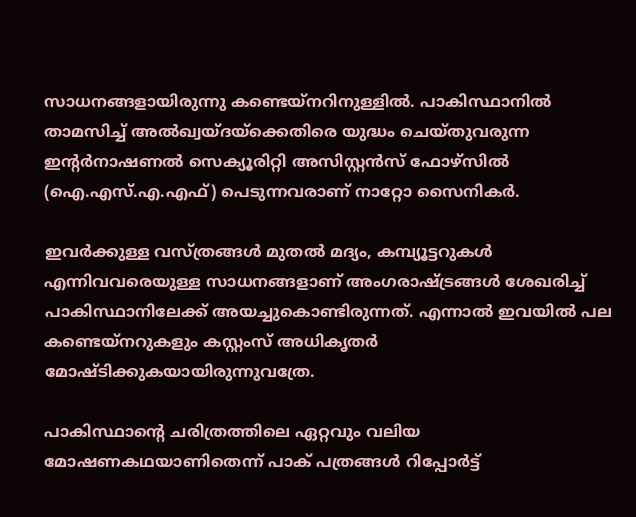സാധനങ്ങളായിരുന്നു കണ്ടെയ്‌നറിനുള്ളില്‍. പാകിസ്ഥാനില്‍ താമസിച്ച് അല്‍ഖ്വയ്ദയ്‌ക്കെതിരെ യുദ്ധം ചെയ്തുവരുന്ന ഇന്റര്‍നാഷണല്‍ സെക്യൂരിറ്റി അസിസ്റ്റന്‍സ് ഫോഴ്‌സില്‍ (ഐ.എസ്.എ.എഫ്) പെടുന്നവരാണ് നാറ്റോ സൈനികര്‍.

ഇവര്‍ക്കുള്ള വസ്ത്രങ്ങള്‍ മുതല്‍ മദ്യം, കമ്പ്യൂട്ടറുകള്‍ എന്നിവവരെയുള്ള സാധനങ്ങളാണ് അംഗരാഷ്ട്രങ്ങള്‍ ശേഖരിച്ച് പാകിസ്ഥാനിലേക്ക് അയച്ചുകൊണ്ടിരുന്നത്. എന്നാല്‍ ഇവയില്‍ പല കണ്ടെയ്‌നറുകളും കസ്റ്റംസ് അധികൃതര്‍ മോഷ്ടിക്കുകയായിരുന്നുവത്രേ.

പാകിസ്ഥാന്റെ ചരിത്രത്തിലെ ഏറ്റവും വലിയ മോഷണകഥയാണിതെന്ന് പാക് പത്രങ്ങള്‍ റിപ്പോര്‍ട്ട്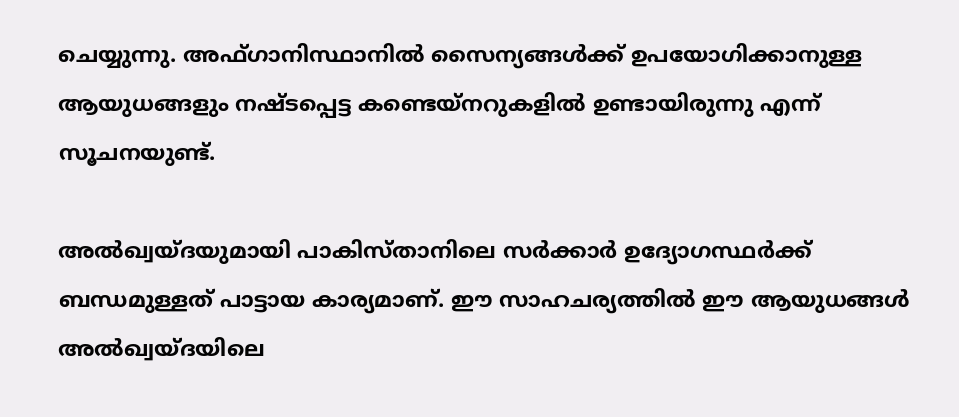ചെയ്യുന്നു. അഫ്ഗാനിസ്ഥാനില്‍ സൈന്യങ്ങള്‍ക്ക് ഉപയോഗിക്കാനുള്ള ആയുധങ്ങളും നഷ്ടപ്പെട്ട കണ്ടെയ്‌നറുകളില്‍ ഉണ്ടായിരുന്നു എന്ന് സൂചനയുണ്ട്.

അല്‍ഖ്വയ്ദയുമായി പാകിസ്താനിലെ സര്‍ക്കാര്‍ ഉദ്യോഗസ്ഥര്‍ക്ക് ബന്ധമുള്ളത് പാട്ടായ കാര്യമാണ്. ഈ സാഹചര്യത്തില്‍ ഈ ആയുധങ്ങള്‍ അല്‍ഖ്വയ്ദയിലെ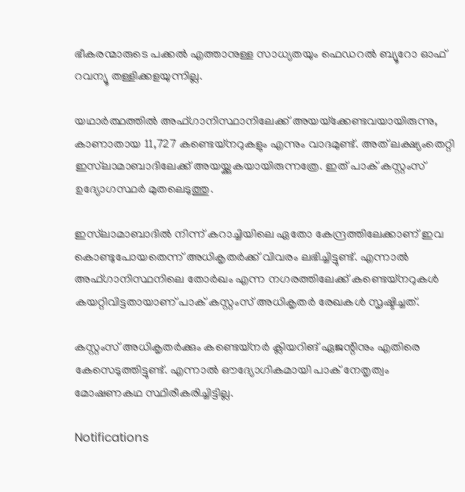ഭീകരന്മാരുടെ പക്കല്‍ എത്താനുള്ള സാധ്യതയും ഫെഡറല്‍ ബ്യൂറോ ഓഫ് റവന്യൂ തള്ളിക്കളയുന്നില്ല.

യഥാര്‍ത്ഥത്തില്‍ അഫ്ഗാനിസ്ഥാനിലേക്ക് അയയ്‌ക്കേണ്ടവയായിരുന്നു, കാണാതായ 11,727 കണ്ടെയ്‌നറുകളും എന്നും വാദമുണ്ട്. അത് ലക്ഷ്യംതെറ്റി ഇസ്‌ലാമാബാദിലേക്ക് അയയ്ക്കുകയായിരുന്നത്രേ. ഇത് പാക് കസ്റ്റംസ് ഉദ്യോഗസ്ഥര്‍ മുതലെടുത്തു.

ഇസ്‌ലാമാബാദില്‍ നിന്ന് കറാച്ചിയിലെ ഏതോ കേന്ദ്രത്തിലേക്കാണ് ഇവ കൊണ്ടുപോയതെന്ന് അധികൃതര്‍ക്ക് വിവരം ലഭിച്ചിട്ടുണ്ട്. എന്നാല്‍ അഫ്ഗാനിസ്ഥനിലെ തോര്‍ഖം എന്ന നഗരത്തിലേക്ക് കണ്ടെയ്‌നറുകള്‍ കയറ്റിവിട്ടതായാണ് പാക് കസ്റ്റംസ് അധികൃതര്‍ രേഖകള്‍ സൃഷ്ടിച്ചത്.

കസ്റ്റംസ് അധികൃതര്‍ക്കും കണ്ടെയ്‌നര്‍ ക്ലിയറിങ് ഏജന്റിനും എതിരെ കേസെടുത്തിട്ടുണ്ട്. എന്നാല്‍ ഔദ്യോഗികമായി പാക് നേതൃത്വം മോഷണകഥ സ്ഥിരീകരിച്ചിട്ടില്ല.

Notifications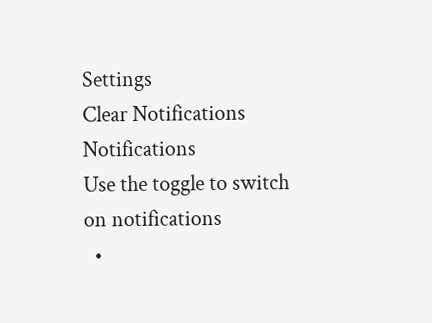Settings
Clear Notifications
Notifications
Use the toggle to switch on notifications
  •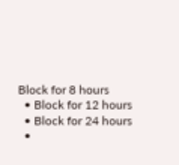Block for 8 hours
  • Block for 12 hours
  • Block for 24 hours
  •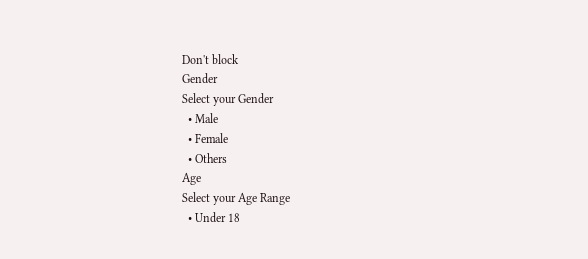Don't block
Gender
Select your Gender
  • Male
  • Female
  • Others
Age
Select your Age Range
  • Under 18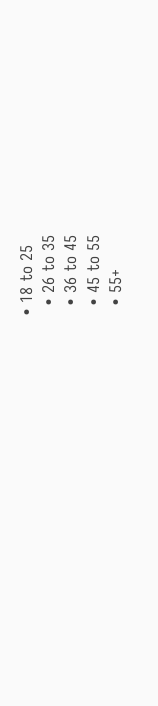• 18 to 25
  • 26 to 35
  • 36 to 45
  • 45 to 55
  • 55+